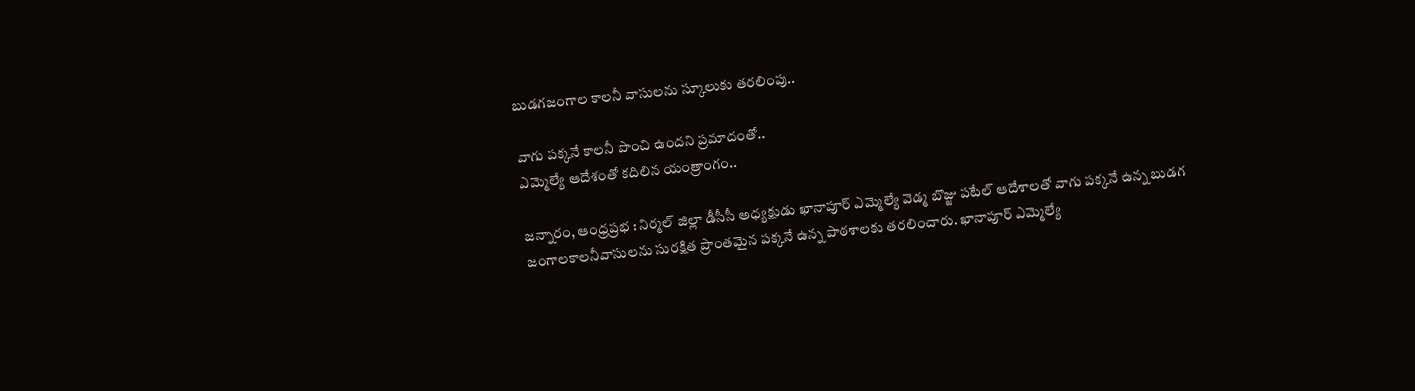బుడగజంగాల కాలనీ వాసులను స్కూలుకు తరలింపు..

వాగు పక్కనే కాలనీ పొంచి ఉందని ప్రమాదంతో..
ఎమ్మెల్యే ఆదేశంతో కదిలిన యంత్రాంగం..

జన్నారం, ఆంధ్రప్రభ : నిర్మల్ జిల్లా డీసీసీ అధ్యక్షుడు ఖానాపూర్ ఎమ్మెల్యే వెడ్మ బొజ్జు పటేల్ ఆదేశాలతో వాగు పక్కనే ఉన్న బుడగ జంగాలకాలనీవాసులను సురక్షిత ప్రాంతమైన పక్కనే ఉన్న పాఠశాలకు తరలించారు. ఖానాపూర్ ఎమ్మెల్యే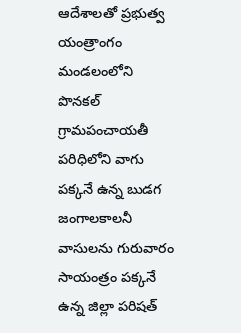ఆదేశాలతో ప్రభుత్వ యంత్రాంగం మండలంలోని
పొనకల్ గ్రామపంచాయతీ పరిధిలోని వాగు పక్కనే ఉన్న బుడగ జంగాలకాలనీ వాసులను గురువారం సాయంత్రం పక్కనే ఉన్న జిల్లా పరిషత్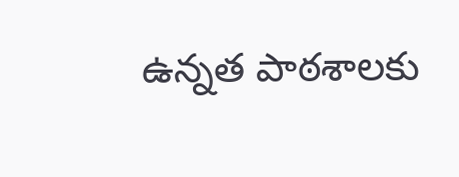ఉన్నత పాఠశాలకు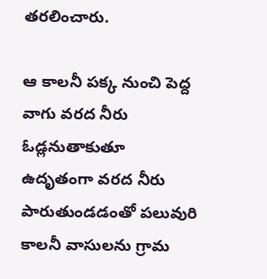తరలించారు.

ఆ కాలనీ పక్క నుంచి పెద్ద వాగు వరద నీరు ఓడ్లనుతాకుతూ ఉదృతంగా వరద నీరు పారుతుండడంతో పలువురి కాలనీ వాసులను గ్రామ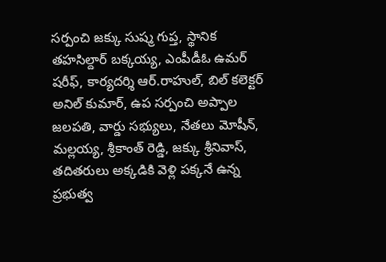సర్పంచి జక్కు సుష్మ గుప్త, స్థానిక తహసిల్దార్ బక్కయ్య, ఎంపీడీఓ ఉమర్ షరీఫ్, కార్యదర్శి ఆర్.రాహుల్, బిల్ కలెక్టర్ అనిల్ కుమార్, ఉప సర్పంచి అప్పాల జలపతి, వార్డు సభ్యులు, నేతలు మోషీన్, మల్లయ్య, శ్రీకాంత్ రెడ్డి, జక్కు శ్రీనివాస్, తదితరులు అక్కడికి వెళ్లి పక్కనే ఉన్న ప్రభుత్వ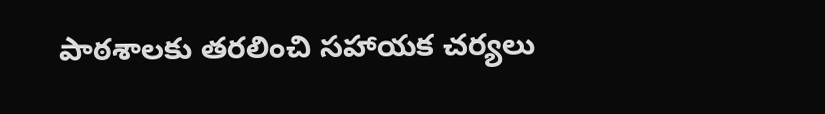పాఠశాలకు తరలించి సహాయక చర్యలు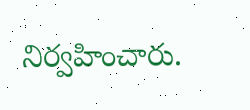నిర్వహించారు.